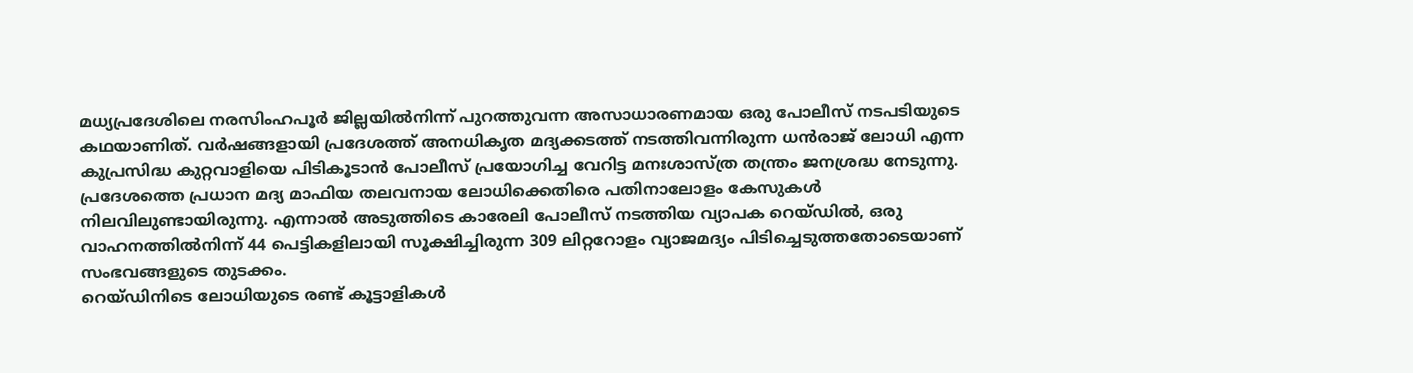മധ്യപ്രദേശിലെ നരസിംഹപൂർ ജില്ലയിൽനിന്ന് പുറത്തുവന്ന അസാധാരണമായ ഒരു പോലീസ് നടപടിയുടെ കഥയാണിത്. വർഷങ്ങളായി പ്രദേശത്ത് അനധികൃത മദ്യക്കടത്ത് നടത്തിവന്നിരുന്ന ധൻരാജ് ലോധി എന്ന കുപ്രസിദ്ധ കുറ്റവാളിയെ പിടികൂടാൻ പോലീസ് പ്രയോഗിച്ച വേറിട്ട മനഃശാസ്ത്ര തന്ത്രം ജനശ്രദ്ധ നേടുന്നു.
പ്രദേശത്തെ പ്രധാന മദ്യ മാഫിയ തലവനായ ലോധിക്കെതിരെ പതിനാലോളം കേസുകൾ നിലവിലുണ്ടായിരുന്നു. എന്നാൽ അടുത്തിടെ കാരേലി പോലീസ് നടത്തിയ വ്യാപക റെയ്ഡിൽ, ഒരു വാഹനത്തിൽനിന്ന് 44 പെട്ടികളിലായി സൂക്ഷിച്ചിരുന്ന 309 ലിറ്ററോളം വ്യാജമദ്യം പിടിച്ചെടുത്തതോടെയാണ് സംഭവങ്ങളുടെ തുടക്കം.
റെയ്ഡിനിടെ ലോധിയുടെ രണ്ട് കൂട്ടാളികൾ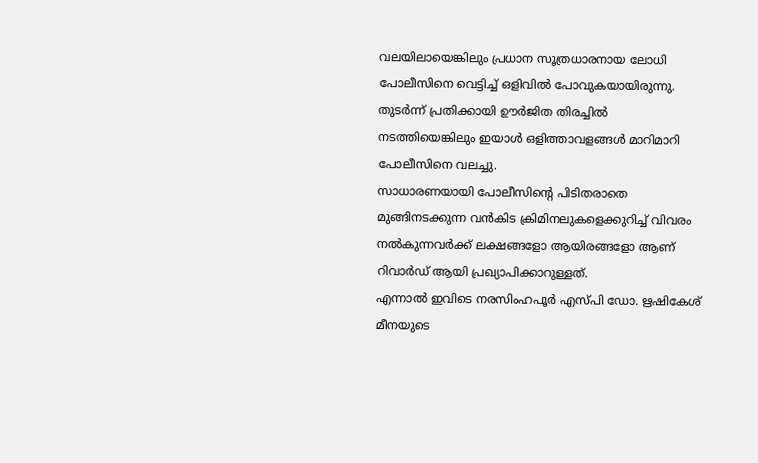വലയിലായെങ്കിലും പ്രധാന സൂത്രധാരനായ ലോധി പോലീസിനെ വെട്ടിച്ച് ഒളിവിൽ പോവുകയായിരുന്നു. തുടർന്ന് പ്രതിക്കായി ഊർജിത തിരച്ചിൽ നടത്തിയെങ്കിലും ഇയാൾ ഒളിത്താവളങ്ങൾ മാറിമാറി പോലീസിനെ വലച്ചു.
സാധാരണയായി പോലീസിന്റെ പിടിതരാതെ മുങ്ങിനടക്കുന്ന വൻകിട ക്രിമിനലുകളെക്കുറിച്ച് വിവരം നൽകുന്നവർക്ക് ലക്ഷങ്ങളോ ആയിരങ്ങളോ ആണ് റിവാർഡ് ആയി പ്രഖ്യാപിക്കാറുള്ളത്.
എന്നാൽ ഇവിടെ നരസിംഹപൂർ എസ്പി ഡോ. ഋഷികേശ് മീനയുടെ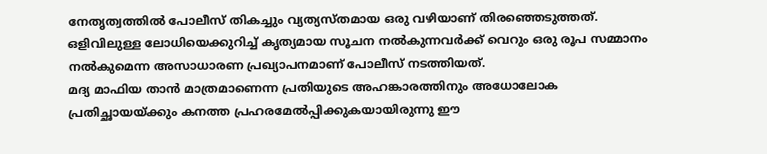നേതൃത്വത്തിൽ പോലീസ് തികച്ചും വ്യത്യസ്തമായ ഒരു വഴിയാണ് തിരഞ്ഞെടുത്തത്.
ഒളിവിലുള്ള ലോധിയെക്കുറിച്ച് കൃത്യമായ സൂചന നൽകുന്നവർക്ക് വെറും ഒരു രൂപ സമ്മാനം നൽകുമെന്ന അസാധാരണ പ്രഖ്യാപനമാണ് പോലീസ് നടത്തിയത്.
മദ്യ മാഫിയ താൻ മാത്രമാണെന്ന പ്രതിയുടെ അഹങ്കാരത്തിനും അധോലോക പ്രതിച്ഛായയ്ക്കും കനത്ത പ്രഹരമേൽപ്പിക്കുകയായിരുന്നു ഈ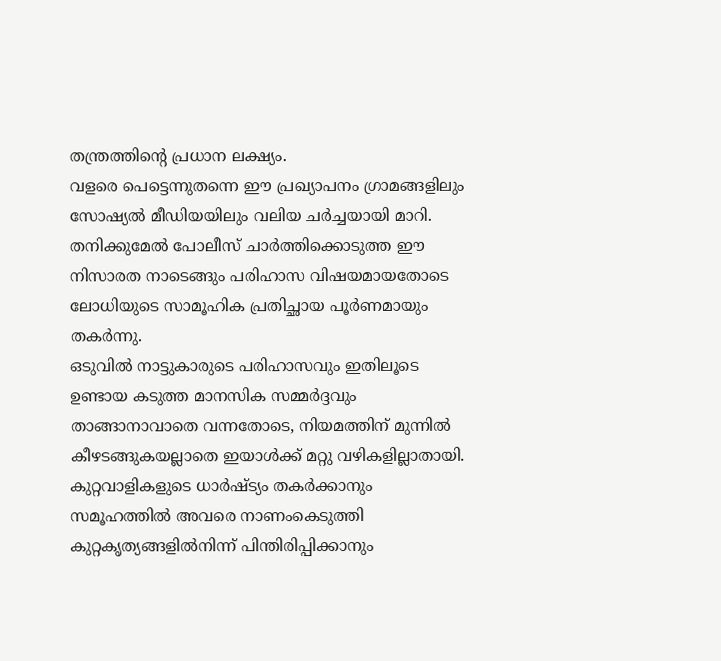തന്ത്രത്തിന്റെ പ്രധാന ലക്ഷ്യം.
വളരെ പെട്ടെന്നുതന്നെ ഈ പ്രഖ്യാപനം ഗ്രാമങ്ങളിലും സോഷ്യൽ മീഡിയയിലും വലിയ ചർച്ചയായി മാറി. തനിക്കുമേൽ പോലീസ് ചാർത്തിക്കൊടുത്ത ഈ നിസാരത നാടെങ്ങും പരിഹാസ വിഷയമായതോടെ ലോധിയുടെ സാമൂഹിക പ്രതിച്ഛായ പൂർണമായും തകർന്നു.
ഒടുവിൽ നാട്ടുകാരുടെ പരിഹാസവും ഇതിലൂടെ ഉണ്ടായ കടുത്ത മാനസിക സമ്മർദ്ദവും താങ്ങാനാവാതെ വന്നതോടെ, നിയമത്തിന് മുന്നിൽ കീഴടങ്ങുകയല്ലാതെ ഇയാൾക്ക് മറ്റു വഴികളില്ലാതായി.
കുറ്റവാളികളുടെ ധാർഷ്ട്യം തകർക്കാനും സമൂഹത്തിൽ അവരെ നാണംകെടുത്തി കുറ്റകൃത്യങ്ങളിൽനിന്ന് പിന്തിരിപ്പിക്കാനും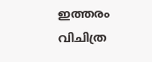ഇത്തരം വിചിത്ര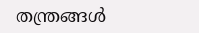തന്ത്രങ്ങൾ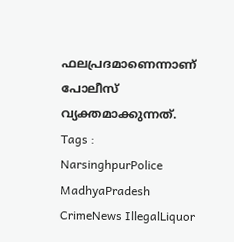ഫലപ്രദമാണെന്നാണ് പോലീസ് വ്യക്തമാക്കുന്നത്.
Tags : NarsinghpurPolice MadhyaPradesh CrimeNews IllegalLiquor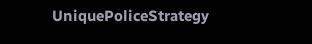UniquePoliceStrategy